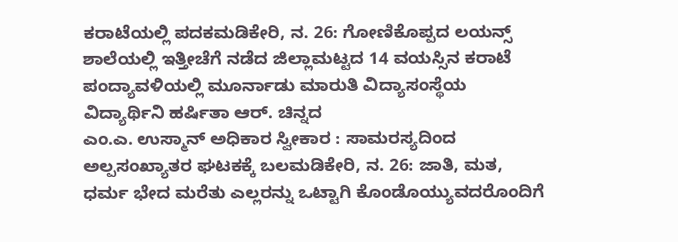ಕರಾಟೆಯಲ್ಲಿ ಪದಕಮಡಿಕೇರಿ, ನ. 26: ಗೋಣಿಕೊಪ್ಪದ ಲಯನ್ಸ್ ಶಾಲೆಯಲ್ಲಿ ಇತ್ತೀಚೆಗೆ ನಡೆದ ಜಿಲ್ಲಾಮಟ್ಟದ 14 ವಯಸ್ಸಿನ ಕರಾಟೆ ಪಂದ್ಯಾವಳಿಯಲ್ಲಿ ಮೂರ್ನಾಡು ಮಾರುತಿ ವಿದ್ಯಾಸಂಸ್ಥೆಯ ವಿದ್ಯಾರ್ಥಿನಿ ಹರ್ಷಿತಾ ಆರ್. ಚಿನ್ನದ
ಎಂ.ಎ. ಉಸ್ಮಾನ್ ಅಧಿಕಾರ ಸ್ವೀಕಾರ : ಸಾಮರಸ್ಯದಿಂದ ಅಲ್ಪಸಂಖ್ಯಾತರ ಘಟಕಕ್ಕೆ ಬಲಮಡಿಕೇರಿ, ನ. 26: ಜಾತಿ, ಮತ, ಧರ್ಮ ಭೇದ ಮರೆತು ಎಲ್ಲರನ್ನು ಒಟ್ಟಾಗಿ ಕೊಂಡೊಯ್ಯುವದರೊಂದಿಗೆ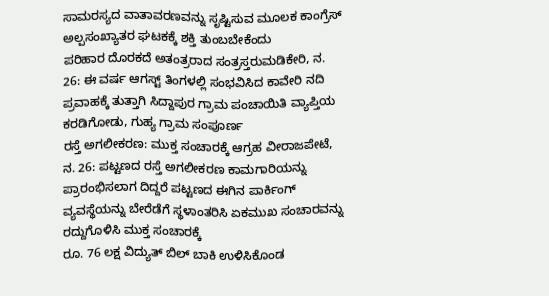ಸಾಮರಸ್ಯದ ವಾತಾವರಣವನ್ನು ಸೃಷ್ಟಿಸುವ ಮೂಲಕ ಕಾಂಗ್ರೆಸ್ ಅಲ್ಪಸಂಖ್ಯಾತರ ಘಟಕಕ್ಕೆ ಶಕ್ತಿ ತುಂಬಬೇಕೆಂದು
ಪರಿಹಾರ ದೊರಕದೆ ಅತಂತ್ರರಾದ ಸಂತ್ರಸ್ತರುಮಡಿಕೇರಿ, ನ. 26: ಈ ವರ್ಷ ಆಗಸ್ಟ್ ತಿಂಗಳಲ್ಲಿ ಸಂಭವಿಸಿದ ಕಾವೇರಿ ನದಿ ಪ್ರವಾಹಕ್ಕೆ ತುತ್ತಾಗಿ ಸಿದ್ದಾಪುರ ಗ್ರಾಮ ಪಂಚಾಯಿತಿ ವ್ಯಾಪ್ತಿಯ ಕರಡಿಗೋಡು, ಗುಹ್ಯ ಗ್ರಾಮ ಸಂಪೂರ್ಣ
ರಸ್ತೆ ಅಗಲೀಕರಣ: ಮುಕ್ತ ಸಂಚಾರಕ್ಕೆ ಆಗ್ರಹ ವೀರಾಜಪೇಟೆ, ನ. 26: ಪಟ್ಟಣದ ರಸ್ತೆ ಅಗಲೀಕರಣ ಕಾಮಗಾರಿಯನ್ನು ಪ್ರಾರಂಭಿಸಲಾಗ ದಿದ್ದರೆ ಪಟ್ಟಣದ ಈಗಿನ ಪಾರ್ಕಿಂಗ್ ವ್ಯವಸ್ಥೆಯನ್ನು ಬೇರೆಡೆಗೆ ಸ್ಥಳಾಂತರಿಸಿ ಏಕಮುಖ ಸಂಚಾರವನ್ನು ರದ್ದುಗೊಳಿಸಿ ಮುಕ್ತ ಸಂಚಾರಕ್ಕೆ
ರೂ. 76 ಲಕ್ಷ ವಿದ್ಯುತ್ ಬಿಲ್ ಬಾಕಿ ಉಳಿಸಿಕೊಂಡ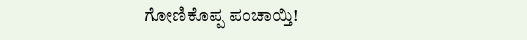ಗೋಣಿಕೊಪ್ಪ ಪಂಚಾಯ್ತಿ!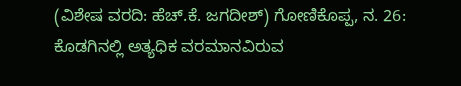(ವಿಶೇಷ ವರದಿ: ಹೆಚ್.ಕೆ. ಜಗದೀಶ್) ಗೋಣಿಕೊಪ್ಪ, ನ. 26: ಕೊಡಗಿನಲ್ಲಿ ಅತ್ಯಧಿಕ ವರಮಾನವಿರುವ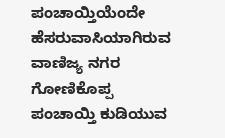ಪಂಚಾಯ್ತಿಯೆಂದೇ ಹೆಸರುವಾಸಿಯಾಗಿರುವ ವಾಣಿಜ್ಯ ನಗರ ಗೋಣಿಕೊಪ್ಪ ಪಂಚಾಯ್ತಿ ಕುಡಿಯುವ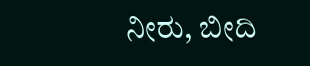ನೀರು, ಬೀದಿ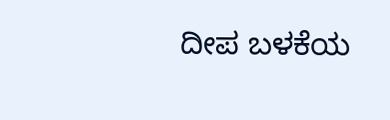ದೀಪ ಬಳಕೆಯ